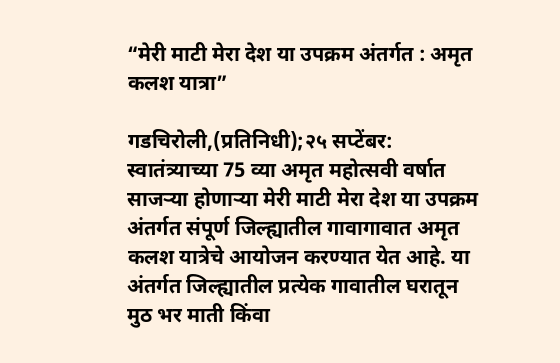“मेरी माटी मेरा देश या उपक्रम अंतर्गत : अमृत कलश यात्रा”

गडचिरोली,(प्रतिनिधी);२५ सप्टेंबर: स्वातंत्र्याच्या 75 व्या अमृत महोत्सवी वर्षात साजऱ्या होणाऱ्या मेरी माटी मेरा देश या उपक्रम अंतर्गत संपूर्ण जिल्ह्यातील गावागावात अमृत कलश यात्रेचे आयोजन करण्यात येत आहे. या अंतर्गत जिल्ह्यातील प्रत्येक गावातील घरातून मुठ भर माती किंवा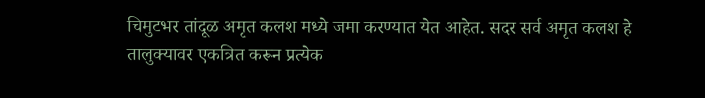चिमुटभर तांदूळ अमृत कलश मध्ये जमा करण्यात येत आहेत. सदर सर्व अमृत कलश हे तालुक्यावर एकत्रित करून प्रत्येक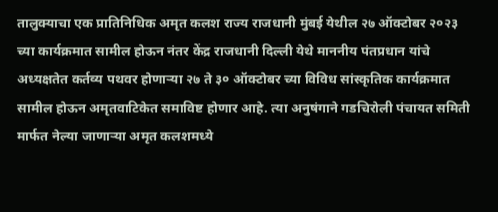तालुक्याचा एक प्रातिनिधिक अमृत कलश राज्य राजधानी मुंबई येथील २७ ऑक्टोबर २०२३ च्या कार्यक्रमात सामील होऊन नंतर केंद्र राजधानी दिल्ली येथे माननीय पंतप्रधान यांचे अध्यक्षतेत कर्तव्य पथवर होणाऱ्या २७ ते ३० ऑक्टोबर च्या विविध सांस्कृतिक कार्यक्रमात सामील होऊन अमृतवाटिकेत समाविष्ट होणार आहे. त्या अनुषंगाने गडचिरोली पंचायत समिती मार्फत नेल्या जाणाऱ्या अमृत कलशमध्ये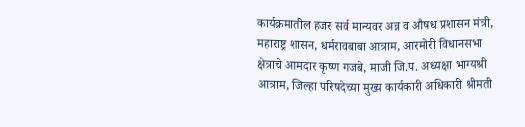कार्यक्रमातील हजर सर्व मान्यवर अन्न व औषध प्रशासन मंत्री, महाराष्ट्र शासन, धर्मरावबाबा आत्राम, आरमोरी विधानसभा क्षेत्राचे आमदार कृष्ण गजबे, माजी जि.प. अध्यक्षा भाग्यश्री आत्राम, जिल्हा परिषदेच्या मुख्य कार्यकारी अधिकारी श्रीमती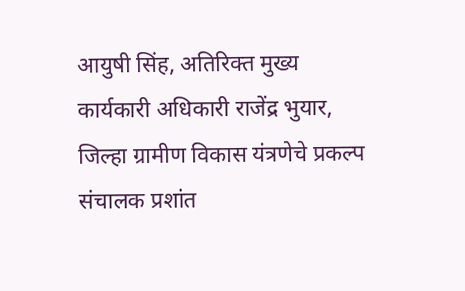आयुषी सिंह, अतिरिक्त मुख्य कार्यकारी अधिकारी राजेंद्र भुयार, जिल्हा ग्रामीण विकास यंत्रणेचे प्रकल्प संचालक प्रशांत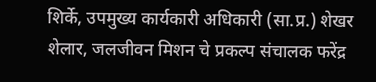शिर्के, उपमुख्य कार्यकारी अधिकारी (सा.प्र.) शेखर शेलार, जलजीवन मिशन चे प्रकल्प संचालक फरेंद्र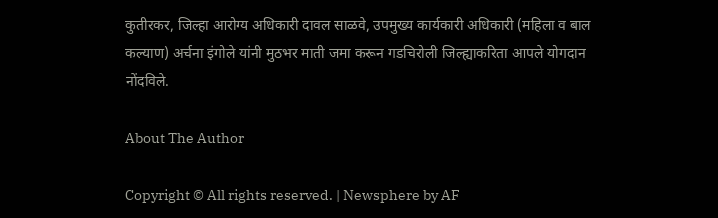कुतीरकर, जिल्हा आरोग्य अधिकारी दावल साळवे, उपमुख्य कार्यकारी अधिकारी (महिला व बाल कल्याण) अर्चना इंगोले यांनी मुठभर माती जमा करून गडचिरोली जिल्ह्याकरिता आपले योगदान नोंदविले.

About The Author

Copyright © All rights reserved. | Newsphere by AF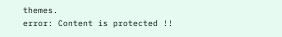themes.
error: Content is protected !!